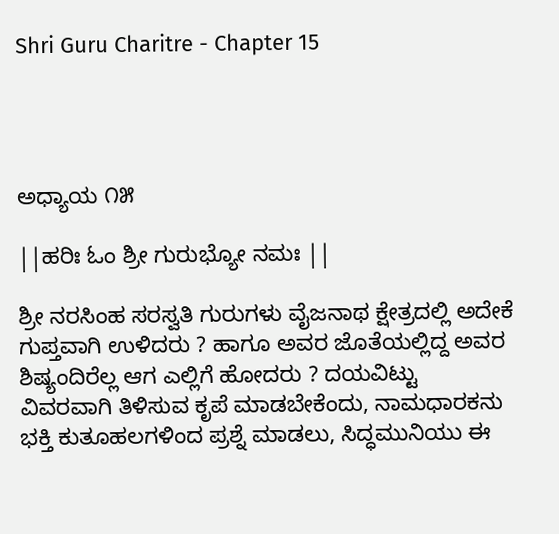Shri Guru Charitre - Chapter 15




ಅಧ್ಯಾಯ ೧೫

||ಹರಿಃ ಓಂ ಶ್ರೀ ಗುರುಭ್ಯೋ ನಮಃ ||

ಶ್ರೀ ನರಸಿಂಹ ಸರಸ್ವತಿ ಗುರುಗಳು ವೈಜನಾಥ ಕ್ಷೇತ್ರದಲ್ಲಿ ಅದೇಕೆ ಗುಪ್ತವಾಗಿ ಉಳಿದರು ? ಹಾಗೂ ಅವರ ಜೊತೆಯಲ್ಲಿದ್ದ ಅವರ ಶಿಷ್ಯಂದಿರೆಲ್ಲ ಆಗ ಎಲ್ಲಿಗೆ ಹೋದರು ? ದಯವಿಟ್ಟು ವಿವರವಾಗಿ ತಿಳಿಸುವ ಕೃಪೆ ಮಾಡಬೇಕೆಂದು, ನಾಮಧಾರಕನು ಭಕ್ತಿ ಕುತೂಹಲಗಳಿಂದ ಪ್ರಶ್ನೆ ಮಾಡಲು, ಸಿದ್ಧಮುನಿಯು ಈ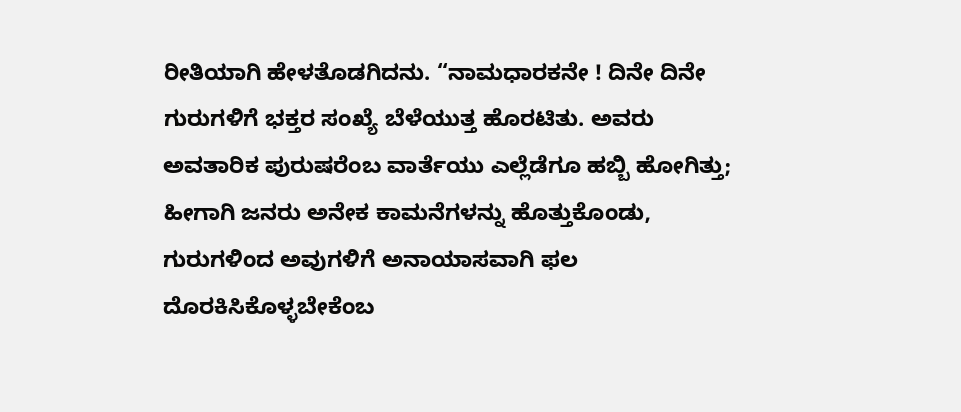ರೀತಿಯಾಗಿ ಹೇಳತೊಡಗಿದನು. “ನಾಮಧಾರಕನೇ ! ದಿನೇ ದಿನೇ ಗುರುಗಳಿಗೆ ಭಕ್ತರ ಸಂಖ್ಯೆ ಬೆಳೆಯುತ್ತ ಹೊರಟಿತು. ಅವರು ಅವತಾರಿಕ ಪುರುಷರೆಂಬ ವಾರ್ತೆಯು ಎಲ್ಲೆಡೆಗೂ ಹಬ್ಬಿ ಹೋಗಿತ್ತು; ಹೀಗಾಗಿ ಜನರು ಅನೇಕ ಕಾಮನೆಗಳನ್ನು ಹೊತ್ತುಕೊಂಡು, ಗುರುಗಳಿಂದ ಅವುಗಳಿಗೆ ಅನಾಯಾಸವಾಗಿ ಫಲ ದೊರಕಿಸಿಕೊಳ್ಳಬೇಕೆಂಬ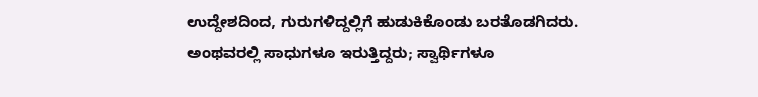ಉದ್ದೇಶದಿಂದ, ಗುರುಗಳಿದ್ದಲ್ಲಿಗೆ ಹುಡುಕಿಕೊಂಡು ಬರತೊಡಗಿದರು. ಅಂಥವರಲ್ಲಿ ಸಾಧುಗಳೂ ಇರುತ್ತಿದ್ದರು; ಸ್ವಾರ್ಥಿಗಳೂ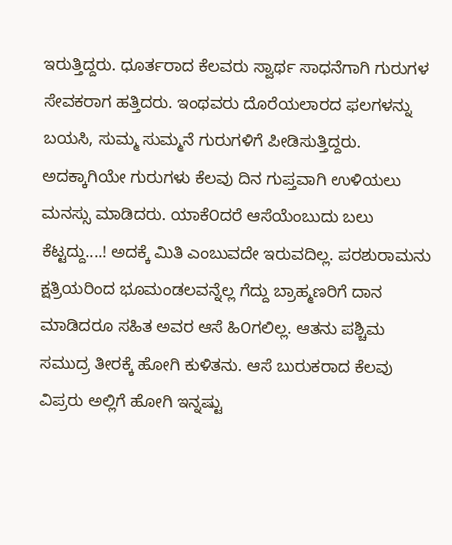ಇರುತ್ತಿದ್ದರು. ಧೂರ್ತರಾದ ಕೆಲವರು ಸ್ವಾರ್ಥ ಸಾಧನೆಗಾಗಿ ಗುರುಗಳ ಸೇವಕರಾಗ ಹತ್ತಿದರು. ಇಂಥವರು ದೊರೆಯಲಾರದ ಫಲಗಳನ್ನು ಬಯಸಿ, ಸುಮ್ಮ ಸುಮ್ಮನೆ ಗುರುಗಳಿಗೆ ಪೀಡಿಸುತ್ತಿದ್ದರು. ಅದಕ್ಕಾಗಿಯೇ ಗುರುಗಳು ಕೆಲವು ದಿನ ಗುಪ್ತವಾಗಿ ಉಳಿಯಲು ಮನಸ್ಸು ಮಾಡಿದರು. ಯಾಕೆ೦ದರೆ ಆಸೆಯೆಂಬುದು ಬಲು ಕೆಟ್ಟದ್ದು....! ಅದಕ್ಕೆ ಮಿತಿ ಎಂಬುವದೇ ಇರುವದಿಲ್ಲ. ಪರಶುರಾಮನು ಕ್ಷತ್ರಿಯರಿಂದ ಭೂಮಂಡಲವನ್ನೆಲ್ಲ ಗೆದ್ದು ಬ್ರಾಹ್ಮಣರಿಗೆ ದಾನ ಮಾಡಿದರೂ ಸಹಿತ ಅವರ ಆಸೆ ಹಿ೦ಗಲಿಲ್ಲ. ಆತನು ಪಶ್ಚಿಮ ಸಮುದ್ರ ತೀರಕ್ಕೆ ಹೋಗಿ ಕುಳಿತನು. ಆಸೆ ಬುರುಕರಾದ ಕೆಲವು ವಿಪ್ರರು ಅಲ್ಲಿಗೆ ಹೋಗಿ ಇನ್ನಷ್ಟು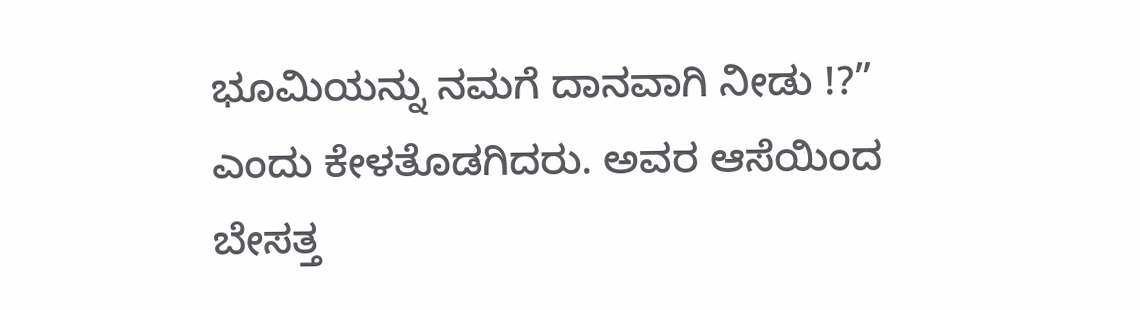ಭೂಮಿಯನ್ನು ನಮಗೆ ದಾನವಾಗಿ ನೀಡು !?” ಎಂದು ಕೇಳತೊಡಗಿದರು. ಅವರ ಆಸೆಯಿಂದ ಬೇಸತ್ತ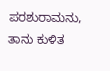ಪರಶುರಾಮನು, ತಾನು ಕುಳಿತ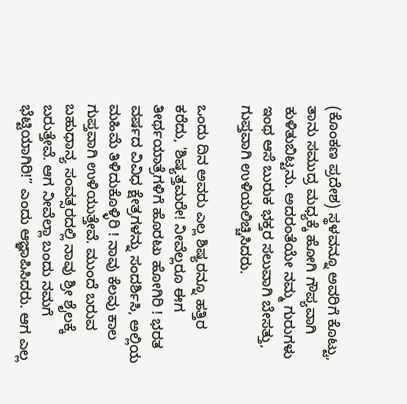(ಕೊಂಕಣ ಪ್ರದೇಶ) ಸ್ಥಳವನ್ನೂ ಅವರಿಗೆ ಕೊಟ್ಟು, ತಾನು ಸಮುದ್ರ ಮಧ್ಯಕ್ಕೆ ಹೋಗಿ ಗೌಪ್ಯವಾಗಿ ಕುಳಿತುಬಿಟ್ಟನು. ಅದರಂತೆಯೇ ನಮ್ಮ ಗುರುಗಳು ಇಂಥ ಆಸೆ ಬುರುಕ ಭಕ್ತರ ಸಲುವಾಗಿ ಬೇಸತ್ತು, ಗುಪ್ತವಾಗಿ ಉಳಿಯಲಿಚ್ಚಿಸಿದರು.

ಒಂದು ದಿನ ಅವರು ಎಲ್ಲ ಶಿಷ್ಯರನ್ನೂ ಹತ್ತಿರ ಕರೆದು, 'ಶಿಷ್ಯತ್ತಮರೇ! ನೀವೆಲ್ಲರೂ ಈಗ ತೀರ್ಥಯಾತ್ರೆಗಳಿಗೆ ಹೊರಟು ಹೋಗಿರಿ ! ಭರತ ವರ್ಷದ ವಿವಿಧ ಕ್ಷೇತ್ರಗಳನ್ನು ಸಂದರ್ಶಿಸಿ, ಅಲ್ಲಿಯ ಮಹಿಮೆ ತಿಳಿದುಕೊಳ್ಳಿರಿ ! ನಾವು ಕೆಲವು ಕಾಲ ಗುಪ್ತವಾಗಿ ಉಳಿಯುತ್ತೇವೆ. ಮುಂದೆ ಬರುವ ಬಹುಧಾನ್ಯ ಸಂವತ್ಸರದಲ್ಲಿ ನಾವು ಶ್ರೀ ಶೈಲಕ್ಕೆ ಬರುತ್ತೇವೆ. ಆಗ ನೀವೆಲ್ಲಾ ಬಂದು ನಮಗೆ ಭೆಟ್ಟಿಯಾಗಿರಿ!” ಎಂದು ಆಜ್ಞಾಪಿಸಿದರು. ಆಗ ಎಲ್ಲ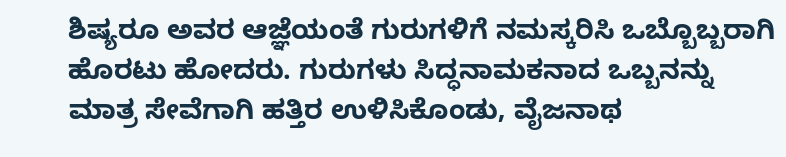ಶಿಷ್ಯರೂ ಅವರ ಆಜ್ಞೆಯಂತೆ ಗುರುಗಳಿಗೆ ನಮಸ್ಕರಿಸಿ ಒಬ್ಬೊಬ್ಬರಾಗಿ ಹೊರಟು ಹೋದರು. ಗುರುಗಳು ಸಿದ್ಧನಾಮಕನಾದ ಒಬ್ಬನನ್ನು ಮಾತ್ರ ಸೇವೆಗಾಗಿ ಹತ್ತಿರ ಉಳಿಸಿಕೊಂಡು, ವೈಜನಾಥ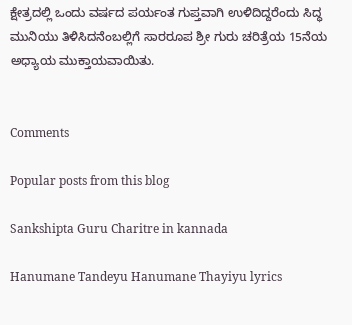ಕ್ಷೇತ್ರದಲ್ಲಿ ಒಂದು ವರ್ಷದ ಪರ್ಯಂತ ಗುಪ್ತವಾಗಿ ಉಳಿದಿದ್ದರೆಂದು ಸಿದ್ಧ ಮುನಿಯು ತಿಳಿಸಿದನೆಂಬಲ್ಲಿಗೆ ಸಾರರೂಪ ಶ್ರೀ ಗುರು ಚರಿತ್ರೆಯ 15ನೆಯ ಅಧ್ಯಾಯ ಮುಕ್ತಾಯವಾಯಿತು.


Comments

Popular posts from this blog

Sankshipta Guru Charitre in kannada

Hanumane Tandeyu Hanumane Thayiyu lyrics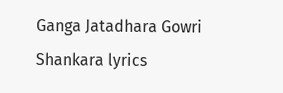Ganga Jatadhara Gowri Shankara lyrics